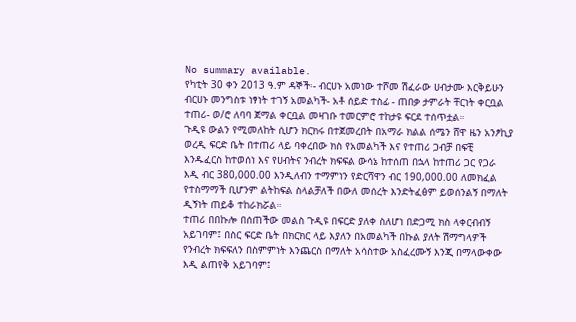No summary available.
የካቲት 30 ቀን 2013 ዓ.ም ዳኞች፡- ብርሀኑ አመነው ተሾመ ሽፈራው ሀብታሙ እርቅይሁን ብርሀኑ መንግስቱ ነፃነት ተገኝ አመልካች- አቶ ሰይድ ተስፊ - ጠበቃ ታምራት ቸርነት ቀርቧል ተጠሪ- ወ/ሮ ለባባ ጀማል ቀርቧል መዛገቡ ተመርምሮ ተከታዩ ፍርደ ተሰጥቷል።
ጉዲዩ ውልን የሚመለከት ሲሆን ክርክሩ በተጀመረበት በአማራ ክልል ሰሜን ሸዋ ዜን አንፆኪያ ወረዲ ፍርድ ቤት በተጠሪ ላይ ባቀረበው ክስ የአመልካች እና የተጠሪ ጋብቻ በፍቺ እንዱፈርስ ከተወሰነ እና የሀብትና ንብረት ክፍፍል ውሳኔ ከተሰጠ በኋላ ከተጠሪ ጋር የጋራ እዲ ብር 380,000.00 እንዲለብን ተማምነን የድርሻዋን ብር 190,000.00 ለመክፈል የተስማማች ቢሆንም ልትከፍል ስላልቻለች በውለ መሰረት እንድትፈፅም ይወሰንልኝ በማለት ዲኝነት ጠይቆ ተከራክሯል።
ተጠሪ በበኩሎ በሰጠችው መልስ ጉዲዩ በፍርድ ያለቀ ስለሆነ በድጋሚ ክስ ላቀርብብኝ አይገባም፤ በስር ፍርድ ቤት በክርክር ላይ እያለን በአመልካች በኩል ያለት ሽማግላዎች የንብረት ክፍፍለን በስምምነት እንጨርስ በማለት አሳስተው አስፈረሙኝ እንጂ በማላውቀው እዲ ልጠየቅ አይገባም፤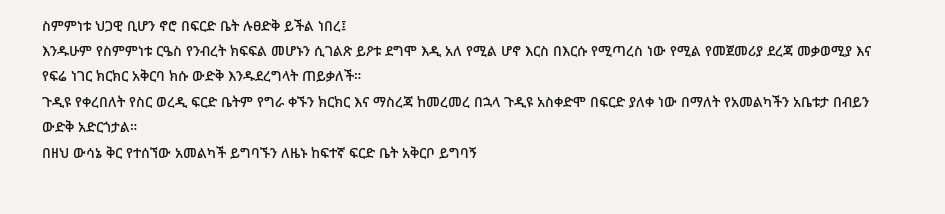ስምምነቱ ህጋዊ ቢሆን ኖሮ በፍርድ ቤት ሉፀድቅ ይችል ነበረ፤
እንዱሁም የስምምነቱ ርዔስ የንብረት ክፍፍል መሆኑን ሲገልጽ ይዖቱ ደግሞ እዲ አለ የሚል ሆኖ እርስ በእርሱ የሚጣረስ ነው የሚል የመጀመሪያ ደረጃ መቃወሚያ እና የፍሬ ነገር ክርክር አቅርባ ክሱ ውድቅ እንዱደረግላት ጠይቃለች።
ጉዲዩ የቀረበለት የስር ወረዲ ፍርድ ቤትም የግራ ቀኙን ክርክር እና ማስረጃ ከመረመረ በኋላ ጉዲዩ አስቀድሞ በፍርድ ያለቀ ነው በማለት የአመልካችን አቤቱታ በብይን ውድቅ አድርጎታል።
በዘህ ውሳኔ ቅር የተሰኘው አመልካች ይግባኙን ለዜኑ ከፍተኛ ፍርድ ቤት አቅርቦ ይግባኝ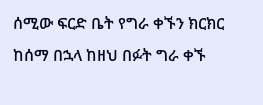ሰሚው ፍርድ ቤት የግራ ቀኙን ክርክር ከሰማ በኋላ ከዘህ በፉት ግራ ቀኙ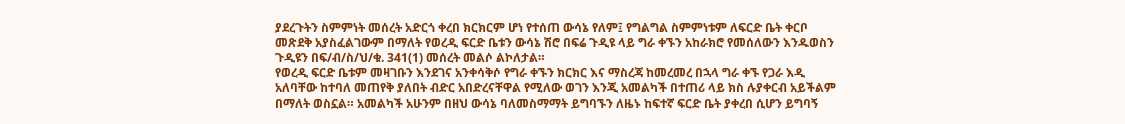ያደረጉትን ስምምነት መሰረት አድርጎ ቀረበ ክርክርም ሆነ የተሰጠ ውሳኔ የለም፤ የግልግል ስምምነቱም ለፍርድ ቤት ቀርቦ መጽደቅ አያስፈልገውም በማለት የወረዲ ፍርድ ቤቱን ውሳኔ ሽሮ በፍሬ ጉዲዩ ላይ ግራ ቀኙን አከራክሮ የመሰለውን እንዱወስን ጉዲዩን በፍ/ብ/ስ/ህ/ቁ. 341(1) መሰረት መልሶ ልኮለታል።
የወረዲ ፍርድ ቤቱም መዛገቡን እንደገና አንቀሳቅሶ የግራ ቀኙን ክርክር እና ማስረጃ ከመረመረ በኋላ ግራ ቀኙ የጋራ እዲ አለባቸው ከተባለ መጠየቅ ያለበት ብድር አበድረናቸዋል የሚለው ወገን እንጂ አመልካች በተጠሪ ላይ ክስ ሉያቀርብ አይችልም በማለት ወስኗል። አመልካች አሁንም በዘህ ውሳኔ ባለመስማማት ይግባኙን ለዜኑ ከፍተኛ ፍርድ ቤት ያቀረበ ሲሆን ይግባኝ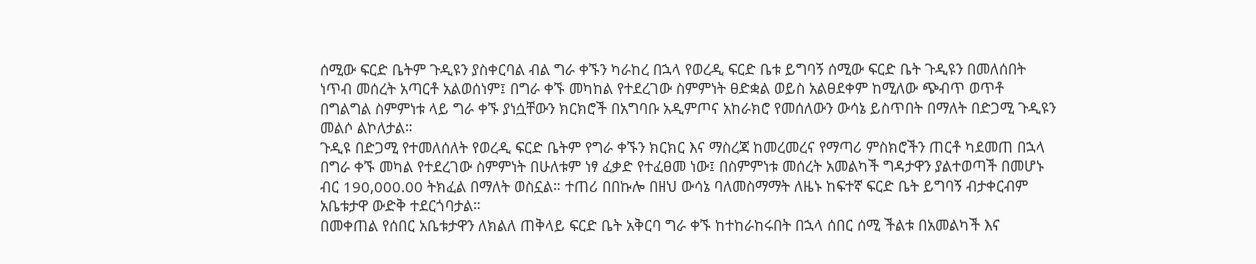ሰሚው ፍርድ ቤትም ጉዲዩን ያስቀርባል ብል ግራ ቀኙን ካራከረ በኋላ የወረዲ ፍርድ ቤቱ ይግባኝ ሰሚው ፍርድ ቤት ጉዲዩን በመለሰበት ነጥብ መሰረት አጣርቶ አልወሰነም፤ በግራ ቀኙ መካከል የተደረገው ስምምነት ፀድቋል ወይስ አልፀደቀም ከሚለው ጭብጥ ወጥቶ በግልግል ስምምነቱ ላይ ግራ ቀኙ ያነሷቸውን ክርክሮች በአግባቡ አዲምጦና አከራክሮ የመሰለውን ውሳኔ ይስጥበት በማለት በድጋሚ ጉዲዩን መልሶ ልኮለታል።
ጉዲዩ በድጋሚ የተመለሰለት የወረዲ ፍርድ ቤትም የግራ ቀኙን ክርክር እና ማስረጃ ከመረመረና የማጣሪ ምስክሮችን ጠርቶ ካደመጠ በኋላ በግራ ቀኙ መካል የተደረገው ስምምነት በሁለቱም ነፃ ፈቃድ የተፈፀመ ነው፤ በስምምነቱ መሰረት አመልካች ግዳታዋን ያልተወጣች በመሆኑ ብር 190,000.00 ትክፈል በማለት ወስኗል። ተጠሪ በበኩሎ በዘህ ውሳኔ ባለመስማማት ለዜኑ ከፍተኛ ፍርድ ቤት ይግባኝ ብታቀርብም አቤቱታዋ ውድቅ ተደርጎባታል።
በመቀጠል የሰበር አቤቱታዋን ለክልለ ጠቅላይ ፍርድ ቤት አቅርባ ግራ ቀኙ ከተከራከሩበት በኋላ ሰበር ሰሚ ችልቱ በአመልካች እና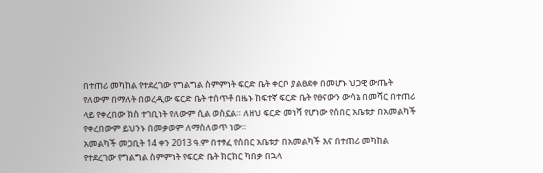በተጠሪ መካከል የተደረገው የግልግል ስምምነት ፍርድ ቤት ቀርቦ ያልፀደቀ በመሆኑ ህጋዊ ውጤት የለውም በማለት በወረዲው ፍርድ ቤት ተሰጥቶ በዜኑ ከፍተኛ ፍርድ ቤት የፀናውን ውሳኔ በመሻር በተጠሪ ላይ የቀረበው ክስ ተገቢነት የለውም ሲል ወስኗል። ለዘህ ፍርድ መነሻ የሆነው የሰበር አቤቱታ በአመልካች የቀረበውም ይህንኑ በመቃወም ለማስለወጥ ነው።
አመልካች መጋቢት 14 ቀን 2013 ዓ.ም በተፃፈ የሰበር አቤቱታ በአመልካች እና በተጠሪ መካከል የተደረገው የግልግል ስምምነት የፍርድ ቤት ክርክር ካበቃ በኋላ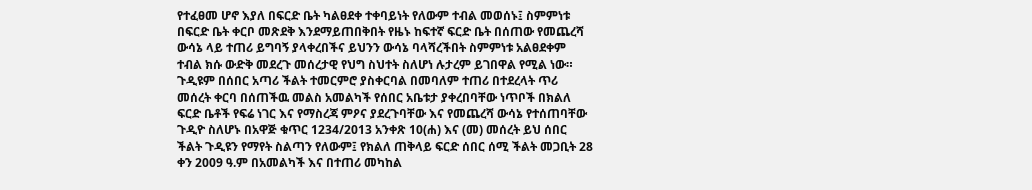የተፈፀመ ሆኖ እያለ በፍርድ ቤት ካልፀደቀ ተቀባይነት የለውም ተብል መወሰኑ፤ ስምምነቱ በፍርድ ቤት ቀርቦ መጽደቅ እንደማይጠበቅበት የዜኑ ከፍተኛ ፍርድ ቤት በሰጠው የመጨረሻ ውሳኔ ላይ ተጠሪ ይግባኝ ያላቀረበችና ይህንን ውሳኔ ባላሻረችበት ስምምነቱ አልፀደቀም ተብል ክሱ ውድቅ መደረጉ መሰረታዊ የህግ ስህተት ስለሆነ ሉታረም ይገበዋል የሚል ነው።
ጉዲዩም በሰበር አጣሪ ችልት ተመርምሮ ያስቀርባል በመባለም ተጠሪ በተደረላት ጥሪ መሰረት ቀርባ በሰጠችዉ መልስ አመልካች የሰበር አቤቱታ ያቀረበባቸው ነጥቦች በክልለ ፍርድ ቤቶች የፍሬ ነገር እና የማስረጃ ምዖና ያደረጉባቸው እና የመጨረሻ ውሳኔ የተሰጠባቸው ጉዲዮ ስለሆኑ በአዋጅ ቁጥር 1234/2013 አንቀጽ 10(ሐ) እና (መ) መሰረት ይህ ሰበር ችልት ጉዲዩን የማየት ስልጣን የለውም፤ የክልለ ጠቅላይ ፍርድ ሰበር ሰሚ ችልት መጋቢት 28 ቀን 2009 ዓ.ም በአመልካች እና በተጠሪ መካከል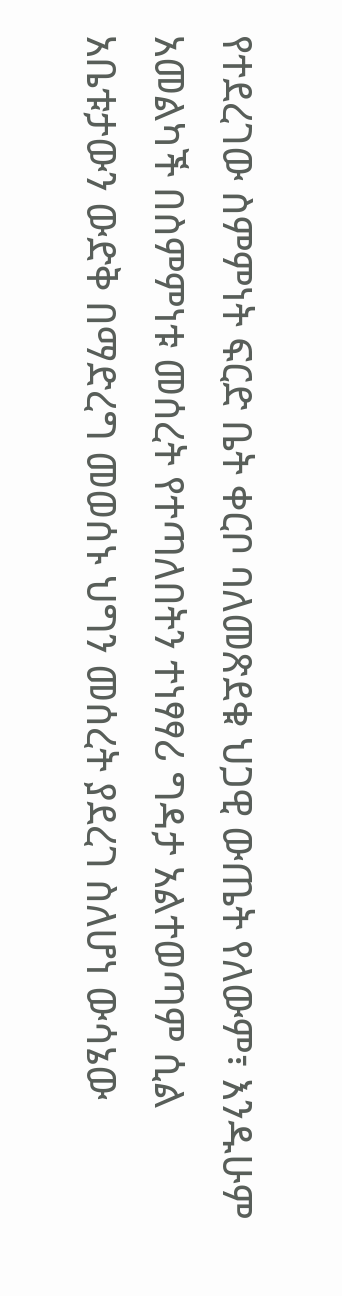የተደረገው ስምምነት ፍርድ ቤት ቀርቦ ባለመጽደቁ ህጋዊ ውጤት የለውም፣ እንዱሁም አመልካች በስምምነቱ መሰረት የተጣለበትን ተነፃፃሪ ግዳታ አልተወጣም ሲል አቤቱታውን ውድቅ በማድረግ መወሰኑ ህግን መሰረት ያደረገ ስለሆነ ውሳኔው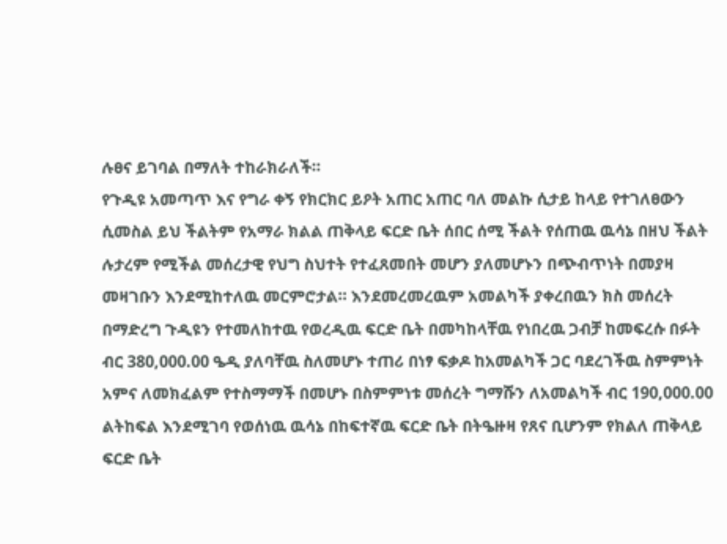ሉፀና ይገባል በማለት ተከራክራለች።
የጉዲዩ አመጣጥ እና የግራ ቀኝ የክርክር ይዖት አጠር አጠር ባለ መልኩ ሲታይ ከላይ የተገለፀውን ሲመስል ይህ ችልትም የአማራ ክልል ጠቅላይ ፍርድ ቤት ሰበር ሰሚ ችልት የሰጠዉ ዉሳኔ በዘህ ችልት ሉታረም የሚችል መሰረታዊ የህግ ስህተት የተፈጸመበት መሆን ያለመሆኑን በጭብጥነት በመያዛ መዛገቡን እንደሚከተለዉ መርምሮታል። እንደመረመረዉም አመልካች ያቀረበዉን ክስ መሰረት በማድረግ ጉዲዩን የተመለከተዉ የወረዲዉ ፍርድ ቤት በመካከላቸዉ የነበረዉ ጋብቻ ከመፍረሱ በፉት ብር 380,000.00 ዔዲ ያለባቸዉ ስለመሆኑ ተጠሪ በነፃ ፍቃዶ ከአመልካች ጋር ባደረገችዉ ስምምነት አምና ለመክፈልም የተስማማች በመሆኑ በስምምነቱ መሰረት ግማሹን ለአመልካች ብር 190,000.00 ልትከፍል እንደሚገባ የወሰነዉ ዉሳኔ በከፍተኛዉ ፍርድ ቤት በትዔዙዛ የጸና ቢሆንም የክልለ ጠቅላይ ፍርድ ቤት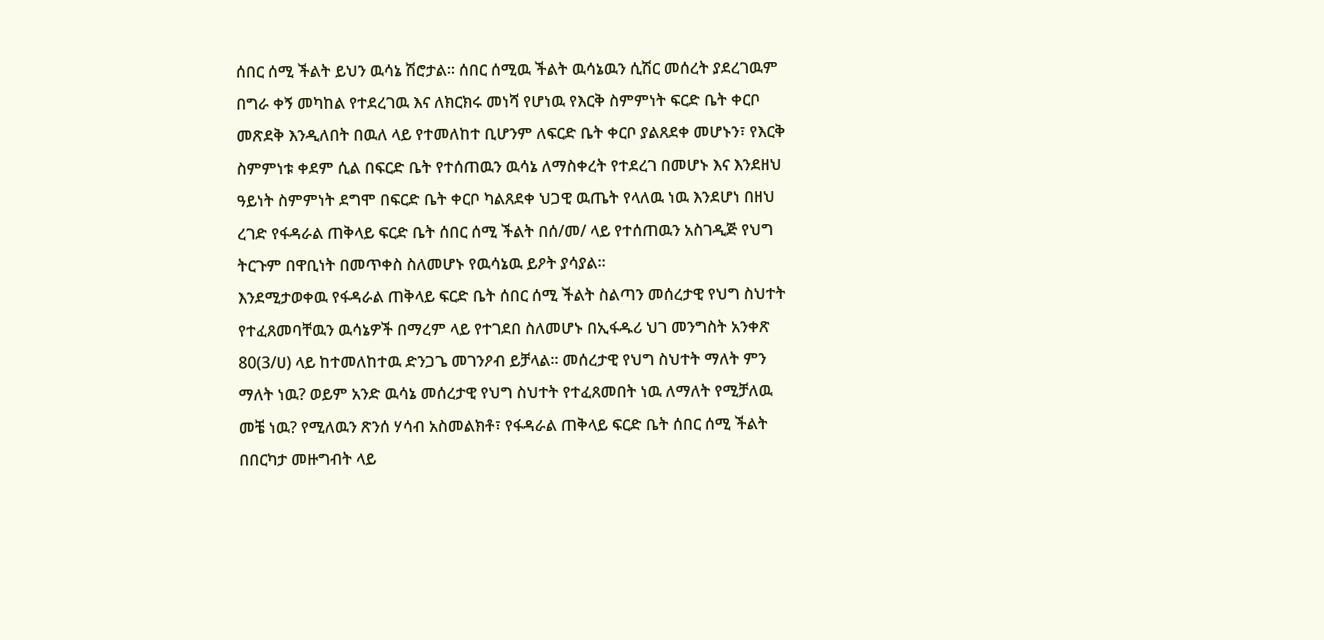ሰበር ሰሚ ችልት ይህን ዉሳኔ ሽሮታል። ሰበር ሰሚዉ ችልት ዉሳኔዉን ሲሽር መሰረት ያደረገዉም በግራ ቀኝ መካከል የተደረገዉ እና ለክርክሩ መነሻ የሆነዉ የእርቅ ስምምነት ፍርድ ቤት ቀርቦ መጽደቅ እንዲለበት በዉለ ላይ የተመለከተ ቢሆንም ለፍርድ ቤት ቀርቦ ያልጸደቀ መሆኑን፣ የእርቅ ስምምነቱ ቀደም ሲል በፍርድ ቤት የተሰጠዉን ዉሳኔ ለማስቀረት የተደረገ በመሆኑ እና እንደዘህ ዓይነት ስምምነት ደግሞ በፍርድ ቤት ቀርቦ ካልጸደቀ ህጋዊ ዉጤት የላለዉ ነዉ እንደሆነ በዘህ ረገድ የፋዳራል ጠቅላይ ፍርድ ቤት ሰበር ሰሚ ችልት በሰ/መ/ ላይ የተሰጠዉን አስገዲጅ የህግ ትርጉም በዋቢነት በመጥቀስ ስለመሆኑ የዉሳኔዉ ይዖት ያሳያል።
እንደሚታወቀዉ የፋዳራል ጠቅላይ ፍርድ ቤት ሰበር ሰሚ ችልት ስልጣን መሰረታዊ የህግ ስህተት የተፈጸመባቸዉን ዉሳኔዎች በማረም ላይ የተገደበ ስለመሆኑ በኢፋዱሪ ህገ መንግስት አንቀጽ 80(3/ሀ) ላይ ከተመለከተዉ ድንጋጌ መገንዖብ ይቻላል። መሰረታዊ የህግ ስህተት ማለት ምን ማለት ነዉ? ወይም አንድ ዉሳኔ መሰረታዊ የህግ ስህተት የተፈጸመበት ነዉ ለማለት የሚቻለዉ መቼ ነዉ? የሚለዉን ጽንሰ ሃሳብ አስመልክቶ፣ የፋዳራል ጠቅላይ ፍርድ ቤት ሰበር ሰሚ ችልት በበርካታ መዙግብት ላይ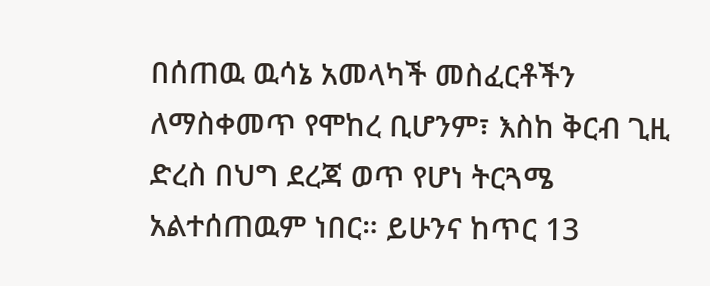በሰጠዉ ዉሳኔ አመላካች መስፈርቶችን ለማስቀመጥ የሞከረ ቢሆንም፣ እስከ ቅርብ ጊዚ ድረስ በህግ ደረጃ ወጥ የሆነ ትርጓሜ አልተሰጠዉም ነበር። ይሁንና ከጥር 13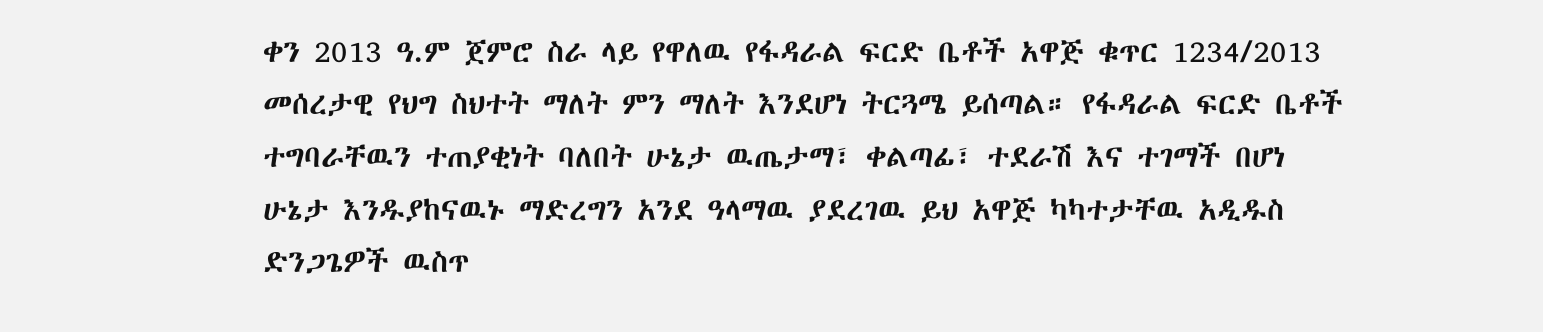ቀን 2013 ዓ.ም ጀምሮ ስራ ላይ የዋለዉ የፋዳራል ፍርድ ቤቶች አዋጅ ቁጥር 1234/2013 መሰረታዊ የህግ ስህተት ማለት ምን ማለት እንደሆነ ትርጓሜ ይሰጣል። የፋዳራል ፍርድ ቤቶች ተግባራቸዉን ተጠያቂነት ባለበት ሁኔታ ዉጤታማ፣ ቀልጣፊ፣ ተደራሽ እና ተገማች በሆነ ሁኔታ እንዱያከናዉኑ ማድረግን አንደ ዓላማዉ ያደረገዉ ይህ አዋጅ ካካተታቸዉ አዲዱስ ድንጋጌዎች ዉስጥ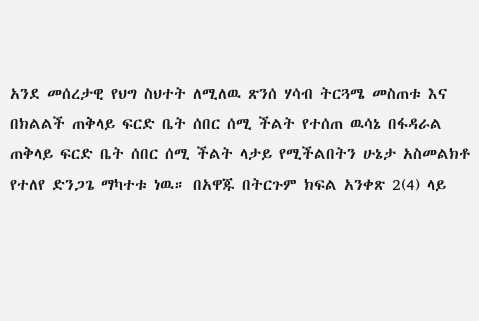አንደ መሰረታዊ የህግ ስህተት ለሚለዉ ጽንሰ ሃሳብ ትርጓሜ መስጠቱ እና በክልልች ጠቅላይ ፍርድ ቤት ሰበር ሰሚ ችልት የተሰጠ ዉሳኔ በፋዳራል ጠቅላይ ፍርድ ቤት ሰበር ሰሚ ችልት ላታይ የሚችልበትን ሁኔታ አስመልክቶ የተለየ ድንጋጌ ማካተቱ ነዉ። በአዋጁ በትርጉም ክፍል አንቀጽ 2(4) ላይ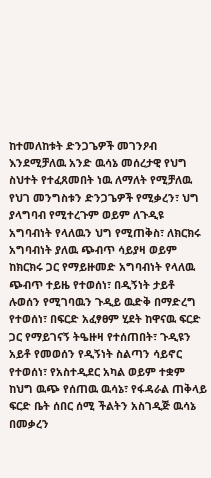ከተመለከቱት ድንጋጌዎች መገንዖብ እንደሚቻለዉ አንድ ዉሳኔ መሰረታዊ የህግ ስህተት የተፈጸመበት ነዉ ለማለት የሚቻለዉ የህገ መንግስቱን ድንጋጌዎች የሚቃረን፣ ህግ ያላግባብ የሚተረጉም ወይም ለጉዲዩ አግባብነት የላለዉን ህግ የሚጠቅስ፣ ለክርክሩ አግባብነት ያለዉ ጭብጥ ሳይያዛ ወይም ከክርክሩ ጋር የማይዙመድ አግባብነት የላለዉ ጭብጥ ተይዜ የተወሰነ፣ በዲኝነት ታይቶ ሉወሰን የሚገባዉን ጉዲይ ዉድቅ በማድረግ የተወሰነ፣ በፍርድ አፈፃፀም ሂደት ከዋናዉ ፍርድ ጋር የማይገናኝ ትዔዙዛ የተሰጠበት፣ ጉዲዩን አይቶ የመወሰን የዲኝነት ስልጣን ሳይኖር የተወሰነ፣ የአስተዲደር አካል ወይም ተቋም ከህግ ዉጭ የሰጠዉ ዉሳኔ፣ የፋዳራል ጠቅላይ ፍርድ ቤት ሰበር ሰሚ ችልትን አስገዲጅ ዉሳኔ በመቃረን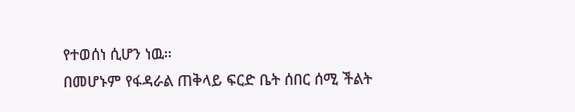የተወሰነ ሲሆን ነዉ።
በመሆኑም የፋዳራል ጠቅላይ ፍርድ ቤት ሰበር ሰሚ ችልት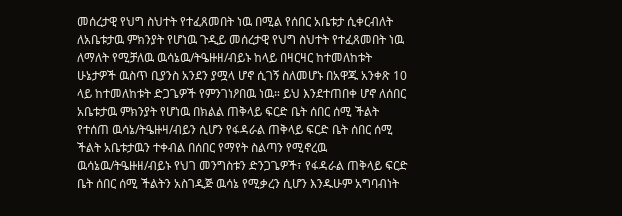መሰረታዊ የህግ ስህተት የተፈጸመበት ነዉ በሚል የሰበር አቤቱታ ሲቀርብለት ለአቤቱታዉ ምክንያት የሆነዉ ጉዲይ መሰረታዊ የህግ ስህተት የተፈጸመበት ነዉ ለማለት የሚቻለዉ ዉሳኔዉ/ትዔዙዘ/ብይኑ ከላይ በዛርዛር ከተመለከቱት ሁኔታዎች ዉስጥ ቢያንስ አንደን ያሟላ ሆኖ ሲገኝ ስለመሆኑ በአዋጁ አንቀጽ 10 ላይ ከተመለከቱት ድጋጌዎች የምንገነዖበዉ ነዉ። ይህ እንደተጠበቀ ሆኖ ለሰበር አቤቱታዉ ምክንያት የሆነዉ በክልል ጠቅላይ ፍርድ ቤት ሰበር ሰሚ ችልት የተሰጠ ዉሳኔ/ትዔዙዛ/ብይን ሲሆን የፋዳራል ጠቅላይ ፍርድ ቤት ሰበር ሰሚ ችልት አቤቱታዉን ተቀብል በሰበር የማየት ስልጣን የሚኖረዉ ዉሳኔዉ/ትዔዙዘ/ብይኑ የህገ መንግስቱን ድንጋጌዎች፣ የፋዳራል ጠቅላይ ፍርድ ቤት ሰበር ሰሚ ችልትን አስገዲጅ ዉሳኔ የሚቃረን ሲሆን እንዱሁም አግባብነት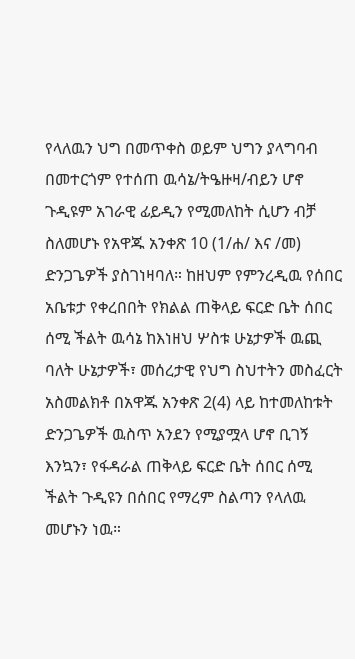የላለዉን ህግ በመጥቀስ ወይም ህግን ያላግባብ በመተርጎም የተሰጠ ዉሳኔ/ትዔዙዛ/ብይን ሆኖ ጉዲዩም አገራዊ ፊይዲን የሚመለከት ሲሆን ብቻ ስለመሆኑ የአዋጁ አንቀጽ 10 (1/ሐ/ እና /መ) ድንጋጌዎች ያስገነዛባለ። ከዘህም የምንረዲዉ የሰበር አቤቱታ የቀረበበት የክልል ጠቅላይ ፍርድ ቤት ሰበር ሰሚ ችልት ዉሳኔ ከእነዘህ ሦስቱ ሁኔታዎች ዉጪ ባለት ሁኔታዎች፣ መሰረታዊ የህግ ስህተትን መስፈርት አስመልክቶ በአዋጁ አንቀጽ 2(4) ላይ ከተመለከቱት ድንጋጌዎች ዉስጥ አንደን የሚያሟላ ሆኖ ቢገኝ እንኳን፣ የፋዳራል ጠቅላይ ፍርድ ቤት ሰበር ሰሚ ችልት ጉዲዩን በሰበር የማረም ስልጣን የላለዉ መሆኑን ነዉ።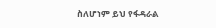ስለሆነም ይህ የፋዳራል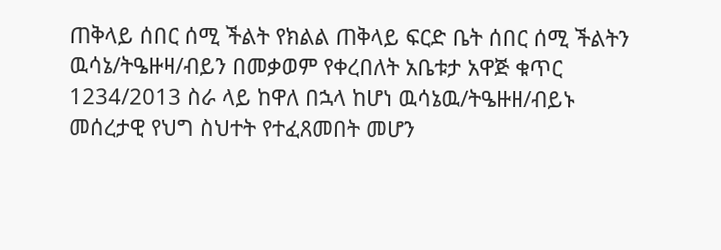ጠቅላይ ሰበር ሰሚ ችልት የክልል ጠቅላይ ፍርድ ቤት ሰበር ሰሚ ችልትን ዉሳኔ/ትዔዙዛ/ብይን በመቃወም የቀረበለት አቤቱታ አዋጅ ቁጥር 1234/2013 ስራ ላይ ከዋለ በኋላ ከሆነ ዉሳኔዉ/ትዔዙዘ/ብይኑ መሰረታዊ የህግ ስህተት የተፈጸመበት መሆን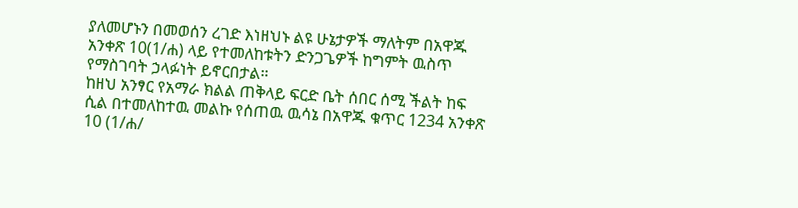ያለመሆኑን በመወሰን ረገድ እነዘህኑ ልዩ ሁኔታዎች ማለትም በአዋጁ አንቀጽ 10(1/ሐ) ላይ የተመለከቱትን ድንጋጌዎች ከግምት ዉስጥ የማስገባት ኃላፉነት ይኖርበታል።
ከዘህ አንፃር የአማራ ክልል ጠቅላይ ፍርድ ቤት ሰበር ሰሚ ችልት ከፍ ሲል በተመለከተዉ መልኩ የሰጠዉ ዉሳኔ በአዋጁ ቁጥር 1234 አንቀጽ 10 (1/ሐ/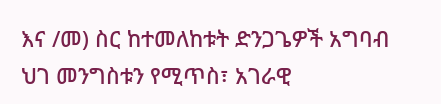እና /መ) ስር ከተመለከቱት ድንጋጌዎች አግባብ ህገ መንግስቱን የሚጥስ፣ አገራዊ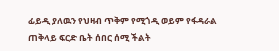ፊይዲ ያለዉን የህዛብ ጥቅም የሚጎዲ ወይም የፋዳራል ጠቅላይ ፍርድ ቤት ሰበር ሰሚ ችልት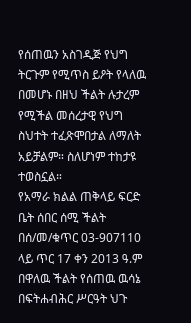የሰጠዉን አስገዲጅ የህግ ትርጉም የሚጥስ ይዖት የላለዉ በመሆኑ በዘህ ችልት ሉታረም የሚችል መሰረታዊ የህግ ስህተት ተፈጽሞበታል ለማለት አይቻልም። ስለሆነም ተከታዩ ተወስኗል።
የአማራ ክልል ጠቅላይ ፍርድ ቤት ሰበር ሰሚ ችልት በሰ/መ/ቁጥር 03-907110 ላይ ጥር 17 ቀን 2013 ዓ.ም በዋለዉ ችልት የሰጠዉ ዉሳኔ በፍትሐብሕር ሥርዓት ህጉ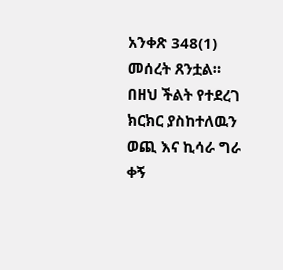አንቀጽ 348(1) መሰረት ጸንቷል።
በዘህ ችልት የተደረገ ክርክር ያስከተለዉን ወጪ እና ኪሳራ ግራ ቀኝ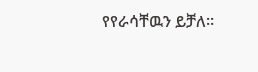የየራሳቸዉን ይቻለ።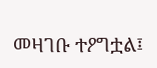መዛገቡ ተዖግቷል፤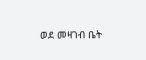ወደ መዛገብ ቤት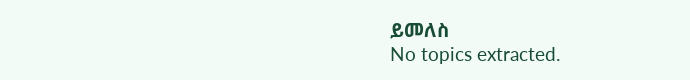ይመለስ
No topics extracted.